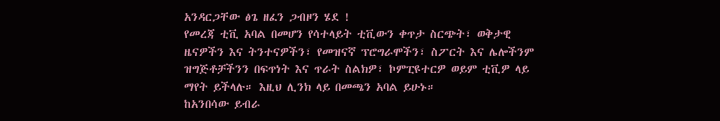አንዳርጋቸው ፅጌ ዘፈን ጋብዞን ሄደ !
የመረጃ ቲቪ አባል በመሆን የሳተላይት ቲቪውን ቀጥታ ስርጭት፣ ወቅታዊ ዜናዎችን እና ትንተናዎችን፣ የመዝናኛ ፕሮግራሞችን፣ ስፖርት እና ሌሎችንም ዝግጅቶቻችንን በፍጥነት እና ጥራት ስልክዎ፣ ኮምፒዩተርዎ ወይም ቲቪዎ ላይ ማየት ይችላሉ። እዚህ ሊንክ ላይ በመጫን አባል ይሁኑ።
ከአንበሳው ይብራ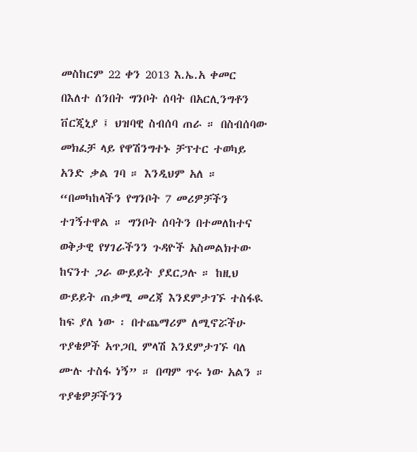መስከርም 22 ቀን 2013 እ.ኤ.አ ቀመር በእለተ ሰንበት ግንቦት ሰባት በአርሊንግቶን ቨርጂኒያ ፤ ህዝባዊ ስብሰባ ጠራ ። በስብሰባው መክፈቻ ላይ የዋሽንግተኑ ቻፕተር ተወካይ አንድ ቃል ገባ ። እንዲህም አለ ። “በመካከላችን የግንቦት 7 መሪዎቻችን ተገኝተዋል ። ግንቦት ሰባትን በተመለከተና ወቅታዊ የሃገራችንን ጉዳዮች አስመልክተው ከናንተ ጋራ ውይይት ያደርጋሉ ። ከዚህ ውይይት ጠቃሚ መረጃ እንደምታገኙ ተስፋዪ ከፍ ያለ ነው ፡ በተጨማሪም ለሚኖሯችሁ ጥያቄዎች አጥጋቢ ምላሽ እንደምታገኙ ባለ ሙሉ ተስፋ ነኝ” ። በጣም ጥሩ ነው አልን ።
ጥያቄዎቻችንን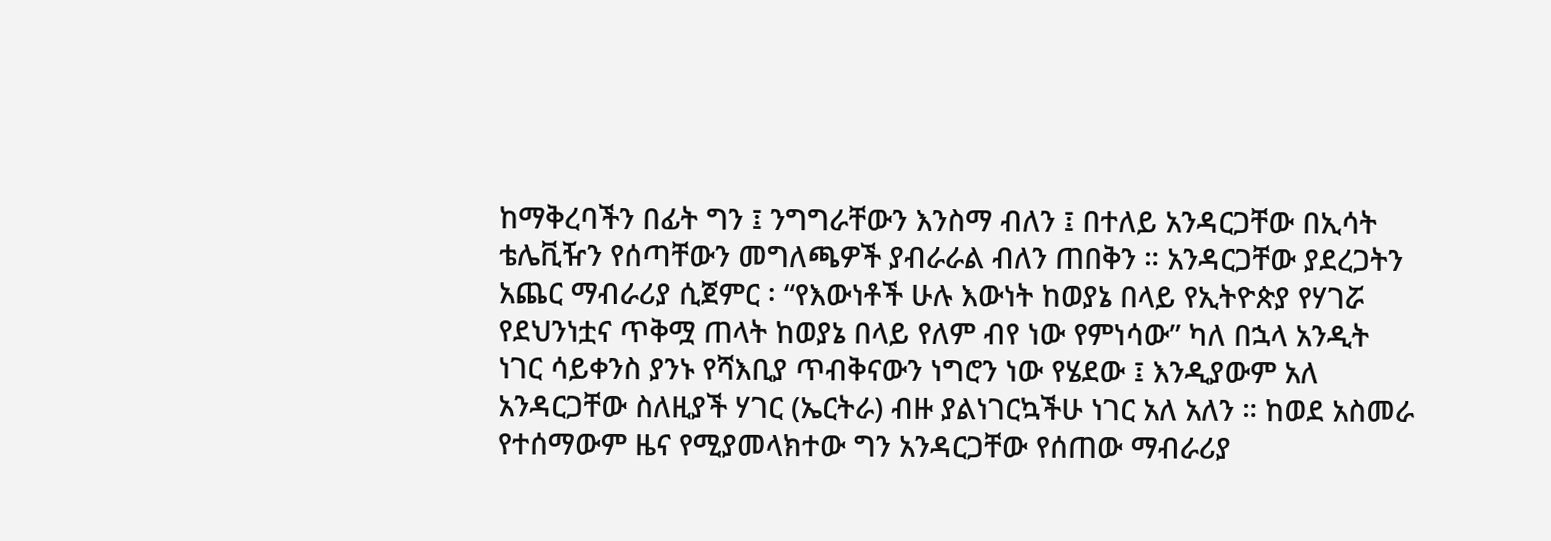ከማቅረባችን በፊት ግን ፤ ንግግራቸውን እንስማ ብለን ፤ በተለይ አንዳርጋቸው በኢሳት ቴሌቪዥን የሰጣቸውን መግለጫዎች ያብራራል ብለን ጠበቅን ። አንዳርጋቸው ያደረጋትን አጨር ማብራሪያ ሲጀምር ፡ “የእውነቶች ሁሉ እውነት ከወያኔ በላይ የኢትዮጵያ የሃገሯ የደህንነቷና ጥቅሟ ጠላት ከወያኔ በላይ የለም ብየ ነው የምነሳው” ካለ በኋላ አንዲት ነገር ሳይቀንስ ያንኑ የሻእቢያ ጥብቅናውን ነግሮን ነው የሄደው ፤ እንዲያውም አለ አንዳርጋቸው ስለዚያች ሃገር (ኤርትራ) ብዙ ያልነገርኳችሁ ነገር አለ አለን ። ከወደ አስመራ የተሰማውም ዜና የሚያመላክተው ግን አንዳርጋቸው የሰጠው ማብራሪያ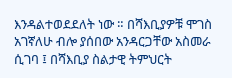እንዳልተወደደለት ነው ። በሻእቢያዎቹ ሞገስ አገኛለሁ ብሎ ያሰበው አንዳርጋቸው አስመራ ሲገባ ፤ በሻእቢያ ስልታዊ ትምህርት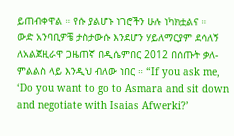ይጠብቀዋል ። የሱ ያልሆኑ ነገሮችን ሁሉ ነካክቷልና ።
ውድ አንባቢዎቼ ታስታውሱ እንደሆን ሃይለማርያም ደሳለኝ ለአልጀዚራዋ ጋዜጠኛ በዲሴምበር 2012 በሰጡት ቃለ-ምልልስ ላይ እንዲህ ብለው ነበር ። “If you ask me, ‘Do you want to go to Asmara and sit down and negotiate with Isaias Afwerki?’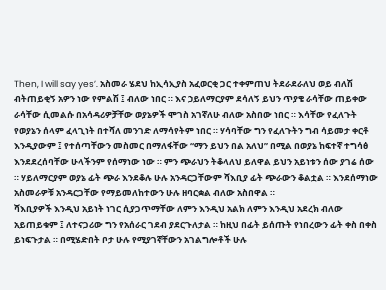Then, I will say yes’. አስመራ ሄደህ ከኢሳኢያስ አፈወርቂ ጋር ተቀምጠህ ትደራደራለህ ወይ ብለሽ ብትጠይቂኝ አዎን ነው የምልሽ ፤ ብለው ነበር ። እና ኃይለማርያም ደሳለኝ ይህን ጥያቄ ራሳቸው ጠይቀው ራሳቸው ሲመልሱ በአሳዳሪዎቻቸው ወያኔዎች ሞገስ አገኛለሁ ብለው አስበው ነበር ። እሳቸው የፈለጉት የወያኔን ሰላም ፈላጊነት በተሻለ መንገድ ለማሳየትም ነበር ። ሃሳባቸው ግን የፈለጉትን ግብ ሳይመታ ቀርቶ እንዲያውም ፤ የተሰጣቸውን መስመር በማለፋቸው “ማን ይህን በል አለህ” በሚል በወያኔ ከፍተኛ ተግሳፅ እንደደረሰባቸው ሁላችንም የሰማነው ነው ። ምን ጭራህን ትቆላለህ ይለዋል ይህን አይነቱን ሰው ያገሬ ሰው ። ሃይለማርያም ወያኔ ፊት ጭራ እንደቆሉ ሁሉ አንዳርጋቸውም ሻእቢያ ፊት ጭራውን ቆልቷል ። እንደሰማነው አስመራዎቹ አንዳርጋቸው የማይመለከተውን ሁሉ ዘባርቋል ብለው አስበዋል ።
ሻእቢያዎች እንዲህ አይነት ነገር ሲያጋጥማቸው ለምን እንዲህ አልክ ለምን እንዲህ አደረክ ብለው አይጠይቁም ፤ ለተናጋሪው ግን የአሰራር ገደብ ያደርጉለታል ። ከዚህ በፊት ይሰጡት የነበረውን ፊት ቀስ በቀስ ይነፍጉታል ። በሚሄድበት ቦታ ሁሉ የሚያገኛቸውን አገልግሎቶች ሁሉ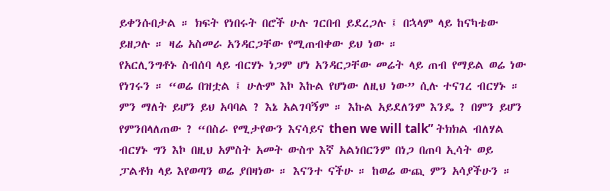ይቀንሱበታል ። ክፍት የነበሩት በሮች ሁሉ ገርበብ ይደረጋሉ ፤ በኋላም ላይ ከናካቴው ይዘጋሉ ። ዛሬ አስመራ አንዳርጋቸው የሚጠብቀው ይህ ነው ።
የአርሊንግቶኑ ስብሰባ ላይ ብርሃኑ ነጋም ሆነ አንዳርጋቸው መሬት ላይ ጠብ የማይል ወሬ ነው የነገሩን ። “ወሬ በዝቷል ፤ ሁሉም እኮ እኩል የሆነው ለዚህ ነው” ሲሉ ተናገረ ብርሃኑ ። ምን ማለት ይሆን ይህ አባባል ? እኔ አልገባኝም ። እኩል አይደለንም እንዴ ? በምን ይሆን የምንበላለጠው ? “በስራ የሚታየውን እናሳይና then we will talk” ትክክል ብለሃል ብርሃኑ ግን እኮ በዚህ አምስት አመት ውስጥ እኛ አልነበርንም በነጋ በጠባ ኢሳት ወይ ፓልቶክ ላይ እየወጣን ወሬ ያበዛነው ። እናንተ ናችሁ ። ከወሬ ውጪ ምን አሳያችሁን ።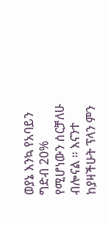ወያኔ እንኳ የአባይን ግድብ 20% የሚሆነውን ሰርቻለሁ ብሎናል ። እናንተ ከያዛችሁት ፕላን ምን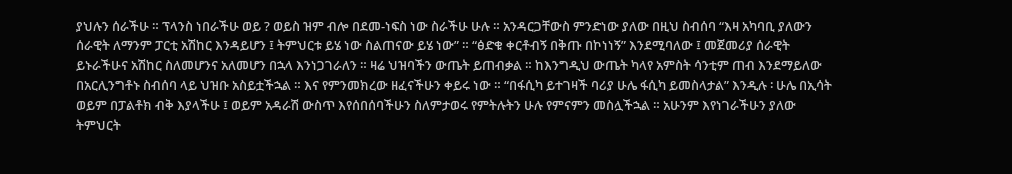ያህሉን ሰራችሁ ። ፕላንስ ነበራችሁ ወይ ? ወይስ ዝም ብሎ በደመ-ነፍስ ነው ስራችሁ ሁሉ ። አንዳርጋቸውስ ምንድነው ያለው በዚህ ስብሰባ “እዛ አካባቢ ያለውን ሰራዊት ለማንም ፓርቲ አሽከር እንዳይሆን ፤ ትምህርቱ ይሄ ነው ስልጠናው ይሄ ነው” ። “ፅድቁ ቀርቶብኝ በቅጡ በኮነነኝ” እንደሚባለው ፤ መጀመሪያ ሰራዊት ይኑራችሁና አሽከር ስለመሆንና አለመሆን በኋላ እንነጋገራለን ። ዛሬ ህዝባችን ውጤት ይጠብቃል ። ከእንግዲህ ውጤት ካላየ አምስት ሳንቲም ጠብ እንደማይለው በአርሊንግቶኑ ስብሰባ ላይ ህዝቡ አስይቷችኋል ። እና የምንመክረው ዘፈናችሁን ቀይሩ ነው ። “በፋሲካ ይተገዛች ባሪያ ሁሌ ፋሲካ ይመስላታል” እንዲሉ ፡ ሁሌ በኢሳት ወይም በፓልቶክ ብቅ እያላችሁ ፤ ወይም አዳራሽ ውስጥ እየሰበሰባችሁን ስለምታወሩ የምትሉትን ሁሉ የምናምን መስሏችኋል ። አሁንም እየነገራችሁን ያለው ትምህርት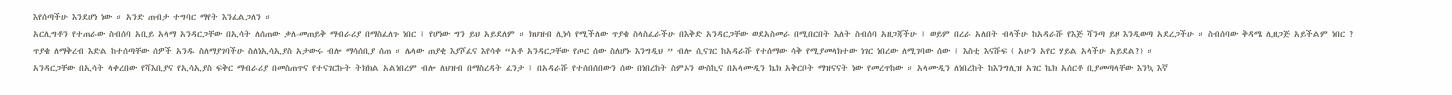እየሰጣችሁ እንደሆነ ነው ። አንድ ጠብታ ተግባር ማየት እንፈልጋለን ።
አርሊግቶን የተጠራው ስብሰባ አቢይ አላማ አንዳርጋቸው በኢሳት ለሰጠው ቃለ-መጠይቅ ማብራሪያ በማስፈለጉ ነበር ፤ የሆነው ግን ይህ አይደለም ። ክህዝብ ሊነሳ የሚችለው ጥያቄ ስላስፈራችሁ በእቅድ አንዳርጋቸው ወደአስመራ በሚበርበት እለት ስብሰባ አዘጋጃችሁ ፤ ወይም በረራ አለበት ብላችሁ ከአዳራሹ የእጅ ሻንጣ ይዞ እንዲወጣ አደረጋችሁ ። ስብሰባው ቅዳሜ ሊዘጋጅ አይችልም ነበር ?
ጥያቄ ለማቅረብ እድል ከተሰጣቸው ሰዎች አንዱ ስለማያገባችሁ ስለነኢሳኢያስ አታውሩ ብሎ ማሳሰቢያ ሰጠ ። ሌላው ጠያቂ እያሾፈና እየሳቀ “አቶ አንዳርጋቸው የጦር ሰው ስለሆኑ እንግዲህ ” ብሎ ሲናገር ከአዳራሹ የተሰማው ሳቅ የሚያመላክተው ነገር ነበረው ለሚገባው ሰው ፤ እስቲ እናሹፍ ( አሁን አየር ሃይል አላችሁ አይደል?) ።
አንዳርጋቸው በኢሳት ላቀረበው የሻእቢያና የኢሳኢያስ ፍቅር ማብራሪያ በመስጠጥና የተናገርኩት ትክክል አልነበረም ብሎ ለህዝብ በማስረዳት ፈንታ ፤ በአዳራሹ የተሰበሰበውን ሰው በነበረከት ስምኦን ውስኪና በአላሙዲን ኬክ አቅርቦት ማዝናናት ነው የመረጥከው ። አላሙዲን ለነበረከት ከእንግሊዝ አገር ኬክ አሰርቶ ቢያመጣላቸው እንኳ እኛ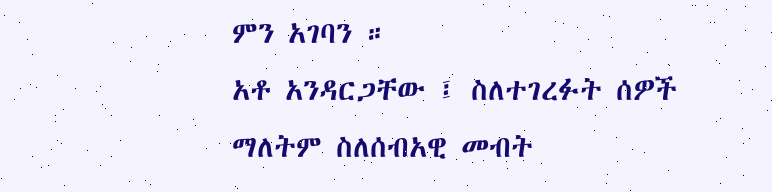ምን አገባን ።
አቶ አንዳርጋቸው ፤ ስለተገረፉት ሰዎች ማለትም ስለሰብአዊ መብት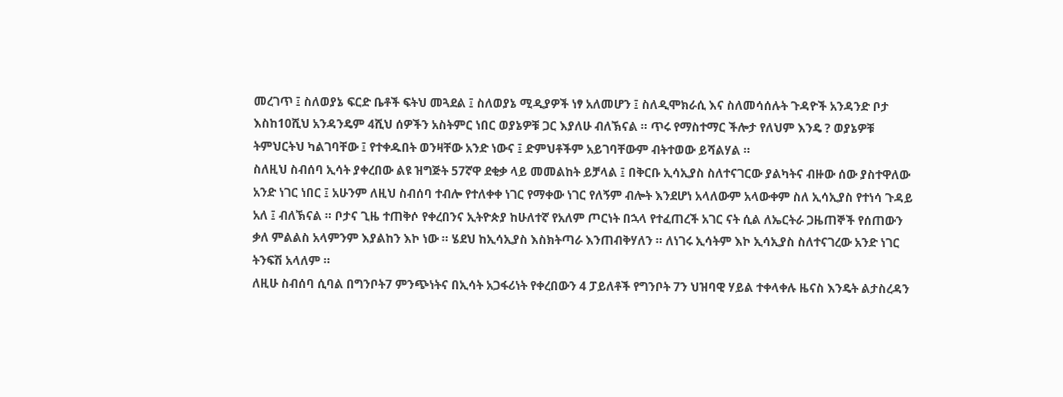መረገጥ ፤ ስለወያኔ ፍርድ ቤቶች ፍትህ መጓደል ፤ ስለወያኔ ሚዲያዎች ነፃ አለመሆን ፤ ስለዲሞክራሲ እና ስለመሳሰሉት ጉዳዮች አንዳንድ ቦታ እስከ10ሺህ አንዳንዴም 4ሺህ ሰዎችን አስትምር ነበር ወያኔዎቹ ጋር እያለሁ ብለኽናል ። ጥሩ የማስተማር ችሎታ የለህም እንዴ ? ወያኔዎቹ ትምህርትህ ካልገባቸው ፤ የተቀዱበት ወንዛቸው አንድ ነውና ፤ ድምህቶችም አይገባቸውም ብትተወው ይሻልሃል ።
ስለዚህ ስብሰባ ኢሳት ያቀረበው ልዩ ዝግጅት 57ኛዋ ደቂቃ ላይ መመልከት ይቻላል ፤ በቅርቡ ኢሳኢያስ ስለተናገርው ያልካትና ብዙው ሰው ያስተዋለው አንድ ነገር ነበር ፤ አሁንም ለዚህ ስብሰባ ተብሎ የተለቀቀ ነገር የማቀው ነገር የለኝም ብሎት እንደሆነ አላለውም አላውቀም ስለ ኢሳኢያስ የተነሳ ጉዳይ አለ ፤ ብለኽናል ። ቦታና ጊዜ ተጠቅሶ የቀረበንና ኢትዮጵያ ከሁለተኛ የአለም ጦርነት በኋላ የተፈጠረች አገር ናት ሲል ለኤርትራ ጋዜጠኞች የሰጠውን ቃለ ምልልስ አላምንም እያልከን እኮ ነው ። ሄደህ ከኢሳኢያስ እስክትጣራ እንጠብቅሃለን ። ለነገሩ ኢሳትም እኮ ኢሳኢያስ ስለተናገረው አንድ ነገር ትንፍሽ አላለም ።
ለዚሁ ስብሰባ ሲባል በግንቦት7 ምንጭነትና በኢሳት አጋፋሪነት የቀረበውን 4 ፓይለቶች የግንቦት 7ን ህዝባዊ ሃይል ተቀላቀሉ ዜናስ እንዴት ልታስረዳን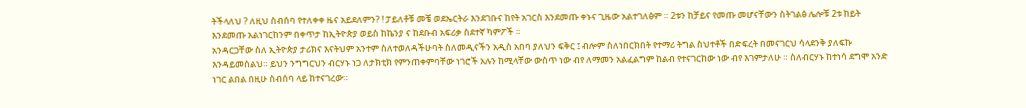ትችላለህ ? ለዚህ ስብሰባ የተለቀቀ ዜና አይደለምን? ! ፓይለቶቹ መቼ ወደኤርትራ እንደገቡና ከየት አገርስ እንደመጡ ቀኑና ጊዜው አልተገለፅም ። 2ቱን ከቻይና የመጡ መሆናቸውን ስትገልፅ ሌሎቹ 2ቱ ከይት እንደመጡ አልነገርከንም በቀጥታ ከኢትዮጵያ ወይስ ከኬንያ ና ከደቡብ አፍሪቃ ስደተኛ ካምፖች ።
አንዳርጋቸው ስለ ኢትዮጵያ ታሪክና እናትህም አንተም ስለተወለዳችሁባት ስለመዲናችን አዲስ አበባ ያለህን ፍቅር ፤ ብሎም ስለነበርክበት የተማሪ ትግል ስህተቶች በድፍረት በመናገርህ ሳላደንቅ ያለፍኩ እንዳይመስልህ። ይህን ንግግርህን ብርሃኑ ነጋ ለታክቲክ የምንጠቀምባቸው ነገሮች አሉን ከሚላቸው ውስጥ ነው ብየ ለማመን አልፈልግም ከልብ የተናገርከው ነው ብየ እገምታለሁ ። ስለብርሃኑ ከተነሳ ደግሞ አንድ ነገር ልበል በዚሁ ስብሰባ ላይ ከተናገረው።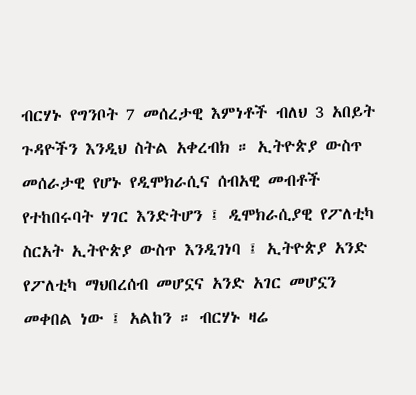ብርሃኑ የግንቦት 7 መሰረታዊ እምነቶች ብለህ 3 አበይት ጉዳዮችን እንዲህ ስትል አቀረብክ ። ኢትዮጵያ ውስጥ መሰራታዊ የሆኑ የዲሞክራሲና ሰብአዊ መብቶች የተከበሩባት ሃገር እንድትሆን ፤ ዲሞክራሲያዊ የፖለቲካ ስርአት ኢትዮጵያ ውስጥ እንዲገነባ ፤ ኢትዮጵያ አንድ የፖለቲካ ማህበረሰብ መሆኗና አንድ አገር መሆኗን መቀበል ነው ፤ አልከን ። ብርሃኑ ዛሬ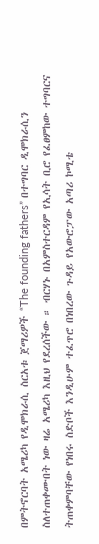በምትኖርባት አሜሪካ የዲሞክራሲ ስርአቱ ጀማሪዎች “The founding fathers” በተግባር ዲሞክራሲን ስለተጠቀሙበት ነው ዛሬ አሜሪካ እዚህ የደረሰችው ። ብርሃኑ በአምስተርዳም የኢሳት ቢሮ የፈፀምከው ተግባርና ትጠቀምባቸው የነበሩ ስድቦች እንዲሁም ተፈጥሮ በነበረው ጉዳይ የአውሮፓው አጣሪ ኮሚቴ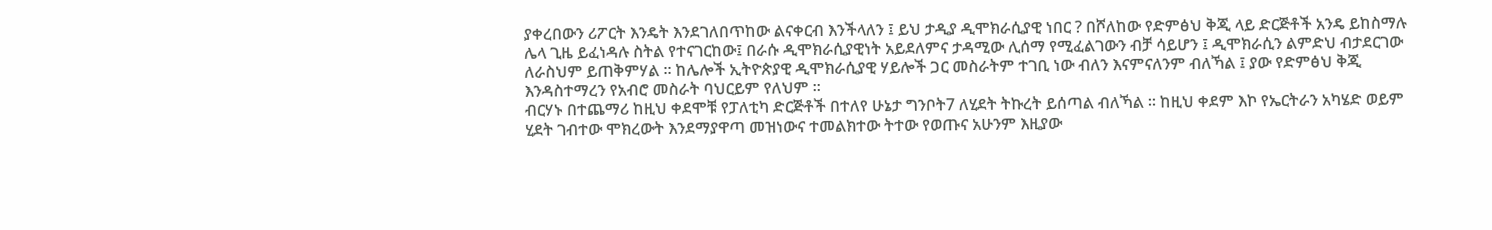ያቀረበውን ሪፖርት እንዴት እንደገለበጥከው ልናቀርብ እንችላለን ፤ ይህ ታዲያ ዲሞክራሲያዊ ነበር ? በሾለከው የድምፅህ ቅጂ ላይ ድርጅቶች አንዴ ይከስማሉ ሌላ ጊዜ ይፈነዳሉ ስትል የተናገርከው፤ በራሱ ዲሞክራሲያዊነት አይደለምና ታዳሚው ሊሰማ የሚፈልገውን ብቻ ሳይሆን ፤ ዲሞክራሲን ልምድህ ብታደርገው ለራስህም ይጠቅምሃል ። ከሌሎች ኢትዮጵያዊ ዲሞክራሲያዊ ሃይሎች ጋር መስራትም ተገቢ ነው ብለን እናምናለንም ብለኻል ፤ ያው የድምፅህ ቅጂ እንዳስተማረን የአብሮ መስራት ባህርይም የለህም ።
ብርሃኑ በተጨማሪ ከዚህ ቀደሞቹ የፓለቲካ ድርጅቶች በተለየ ሁኔታ ግንቦት7 ለሂደት ትኩረት ይሰጣል ብለኻል ። ከዚህ ቀደም እኮ የኤርትራን አካሄድ ወይም ሂደት ገብተው ሞክረውት እንደማያዋጣ መዝነውና ተመልክተው ትተው የወጡና አሁንም እዚያው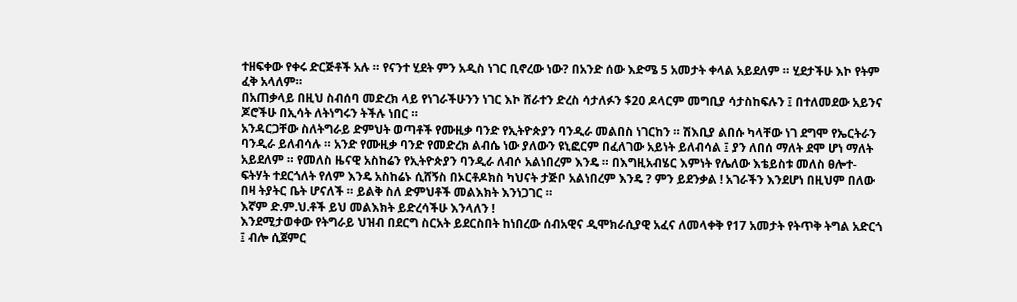ተዘፍቀው የቀሩ ድርጅቶች አሉ ። የናንተ ሂደት ምን አዲስ ነገር ቢኖረው ነው? በአንድ ሰው እድሜ 5 አመታት ቀላል አይደለም ። ሂደታችሁ እኮ የትም ፈቅ አላለም።
በአጠቃላይ በዚህ ስብሰባ መድረክ ላይ የነገራችሁንን ነገር እኮ ሸራተን ድረስ ሳታለፉን $20 ዶላርም መግቢያ ሳታስከፍሉን ፤ በተለመደው አይንና ጆሮችሁ በኢሳት ለትነግሩን ትችሉ ነበር ።
አንዳርጋቸው ስለትግራይ ድምህት ወጣቶች የሙዚቃ ባንድ የኢትዮጵያን ባንዲራ መልበስ ነገርከን ። ሽእቢያ ልበሱ ካላቸው ነገ ደግሞ የኤርትራን ባንዲራ ይለብሳሉ ። አንድ የሙዚቃ ባንድ የመድረክ ልብሴ ነው ያለውን ዩኒፎርም በፈለገው አይነት ይለብሳል ፤ ያን ለበሰ ማለት ደሞ ሆነ ማለት አይደለም ። የመለስ ዜናዊ አስከሬን የኢትዮጵያን ባንዲራ ለብሶ አልነበረም እንዴ ። በእግዚአብሄር እምነት የሌለው እቴይስቱ መለስ ፀሎተ-ፍትሃት ተደርጎለት የለም እንዴ አስከሬኑ ሲሸኝስ በኦርቶዶክስ ካህናት ታጅቦ አልነበረም እንዴ ? ምን ይደንቃል ! አገራችን እንደሆነ በዚህም በለው በዛ ትያትር ቤት ሆናለች ። ይልቅ ስለ ድምህቶች መልእክት እንነጋገር ።
እኛም ድ.ም.ህ.ቶች ይህ መልእክት ይድረሳችሁ እንላለን !
እንደሚታወቀው የትግራይ ህዝብ በደርግ ስርአት ይደርስበት ከነበረው ሰብአዊና ዲሞክራሲያዊ አፈና ለመላቀቅ የ17 አመታት የትጥቅ ትግል አድርጎ ፤ ብሎ ሲጀምር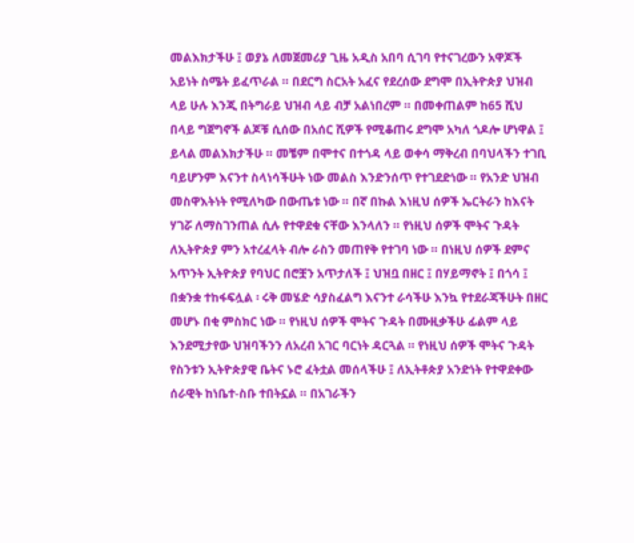መልእክታችሁ ፤ ወያኔ ለመጀመሪያ ጊዜ አዲስ አበባ ሲገባ የተናገረውን አዋጆች አይነት ስሜት ይፈጥራል ። በደርግ ስርአት አፈና የደረሰው ደግሞ በኢትዮጵያ ህዝብ ላይ ሁሉ እንጂ በትግራይ ህዝብ ላይ ብቻ አልነበረም ። በመቀጠልም ከ65 ሺህ በላይ ግጀግኖች ልጆቹ ሲሰው በአሰር ሺዎች የሚቆጠሩ ደግሞ አካለ ጎዶሎ ሆነዋል ፤ ይላል መልእክታችሁ ። መቼም በሞተና በተጎዳ ላይ ወቀሳ ማቅረብ በባህላችን ተገቢ ባይሆንም እናንተ ስላነሳችሁት ነው መልስ እንድንሰጥ የተገደድነው ። የአንድ ህዝብ መስዋእትነት የሚለካው በውጤቱ ነው ። በኛ በኩል እነዚህ ሰዎች ኤርትራን ከእናት ሃገሯ ለማስገንጠል ሲሉ የተዋደቁ ናቸው እንላለን ። የነዚህ ሰዎች ሞትና ጉዳት ለኢትዮጵያ ምን አተረፈላት ብሎ ራስን መጠየቅ የተገባ ነው ። በነዚህ ሰዎች ደምና አጥንት ኢትዮጵያ የባህር በሮቿን አጥታለች ፤ ህዝቧ በዘር ፤ በሃይማኖት ፤ በጎሳ ፤ በቋንቋ ተከፋፍሏል ፡ ሩቅ መሄድ ሳያስፈልግ እናንተ ራሳችሁ እንኳ የተደራጃችሁት በዘር መሆኑ በቂ ምስክር ነው ። የነዚህ ሰዎች ሞትና ጉዳት በሙዚቃችሁ ፊልም ላይ እንደሚታየው ህዝባችንን ለአረብ አገር ባርነት ዳርጓል ። የነዚህ ሰዎች ሞትና ጉዳት የስንቱን ኢትዮጵያዊ ቤትና ኑሮ ፈትቷል መሰላችሁ ፤ ለኢትቶጵያ አንድነት የተዋደቀው ሰራዊት ከነቤተ-ስቡ ተበትኗል ። በአገራችን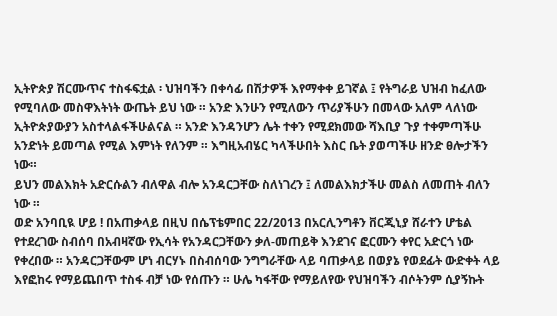ኢትዮጵያ ሽርሙጥና ተስፋፍቷል ፡ ህዝባችን በቀሳፊ በሽታዎች እየማቀቀ ይገኛል ፤ የትግራይ ህዝብ ከፈለው የሚባለው መስዋእትነት ውጤት ይህ ነው ። አንድ እንሁን የሚለውን ጥሪያችሁን በመላው አለም ላለነው ኢትዮጵያውያን አስተላልፋችሁልናል ። አንድ እንዳንሆን ሌት ተቀን የሚደክመው ሻእቢያ ጉያ ተቀምጣችሁ አንድነት ይመጣል የሚል እምነት የለንም ። እግዚአብሄር ካላችሁበት እስር ቤት ያወጣችሁ ዘንድ ፀሎታችን ነው።
ይህን መልእክት አድርሱልን ብለዋል ብሎ አንዳርጋቸው ስለነገረን ፤ ለመልእክታችሁ መልስ ለመጠት ብለን ነው ።
ወድ አንባቢዪ ሆይ ! በአጠቃላይ በዚህ በሴፕቴምበር 22/2013 በአርሊንግቶን ቨርጂኒያ ሸራተን ሆቴል የተደረገው ስብሰባ በአብዛኛው የኢሳት የአንዳርጋቸውን ቃለ-መጠይቅ እንደገና ፎርሙን ቀየር አድርጎ ነው የቀረበው ። አንዳርጋቸውም ሆነ ብርሃኑ በስብሰባው ንግግራቸው ላይ ባጠቃላይ በወያኔ የወደፊት ውድቀት ላይ እየፎከሩ የማይጨበጥ ተስፋ ብቻ ነው የሰጡን ። ሁሌ ካፋቸው የማይለየው የህዝባችን ብሶትንም ሲያኝኩት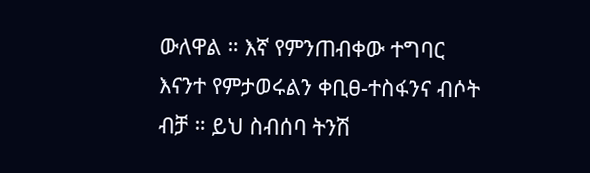ውለዋል ። እኛ የምንጠብቀው ተግባር እናንተ የምታወሩልን ቀቢፀ-ተስፋንና ብሶት ብቻ ። ይህ ስብሰባ ትንሽ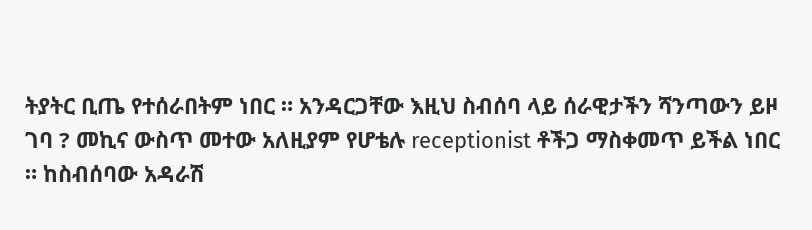ትያትር ቢጤ የተሰራበትም ነበር ። አንዳርጋቸው እዚህ ስብሰባ ላይ ሰራዊታችን ሻንጣውን ይዞ ገባ ? መኪና ውስጥ መተው አለዚያም የሆቴሉ receptionist ቶችጋ ማስቀመጥ ይችል ነበር ። ከስብሰባው አዳራሽ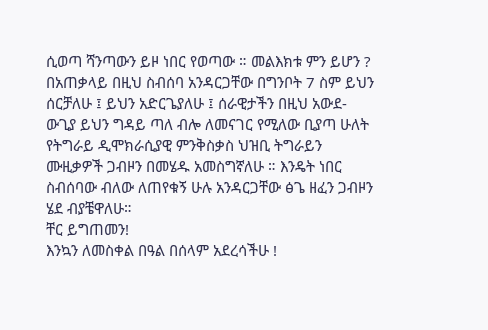ሲወጣ ሻንጣውን ይዞ ነበር የወጣው ። መልእክቱ ምን ይሆን ? በአጠቃላይ በዚህ ስብሰባ አንዳርጋቸው በግንቦት 7 ስም ይህን ሰርቻለሁ ፤ ይህን አድርጌያለሁ ፤ ሰራዊታችን በዚህ አውደ-ውጊያ ይህን ግዳይ ጣለ ብሎ ለመናገር የሚለው ቢያጣ ሁለት የትግራይ ዲሞክራሲያዊ ምንቅስቃስ ህዝቢ ትግራይን ሙዚቃዎች ጋብዞን በመሄዱ አመስግኛለሁ ። እንዴት ነበር ስብሰባው ብለው ለጠየቁኝ ሁሉ አንዳርጋቸው ፅጌ ዘፈን ጋብዞን ሄደ ብያቼዋለሁ።
ቸር ይግጠመን!
እንኳን ለመስቀል በዓል በሰላም አደረሳችሁ !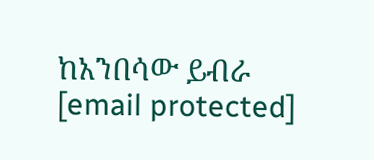ከአንበሳው ይብራ
[email protected]